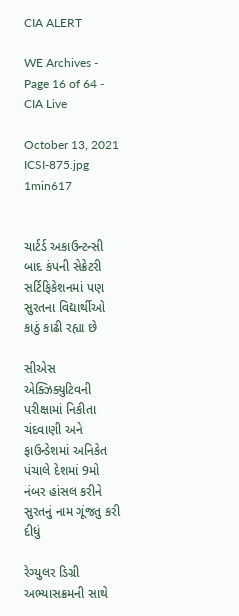CIA ALERT

WE Archives - Page 16 of 64 - CIA Live

October 13, 2021
ICSI-875.jpg
1min617


ચાર્ટર્ડ અકાઉન્ટન્સી બાદ કંપની સેક્રેટરી સર્ટિફિકેશનમાં પણ સુરતના વિદ્યાર્થીઓ કાઠું કાઢી રહ્યા છે

સીએસ એક્ઝિક્યુટિવની પરીક્ષામાં નિકીતા ચંદવાણી અને ફાઉન્ડેશમાં અનિકેત પંચાલે દેશમાં 9મો નંબર હાંસલ કરીને સુરતનું નામ ગૂંજતુ કરી દીધું

રેગ્યુલર ડિગ્રી અભ્યાસક્રમની સાથે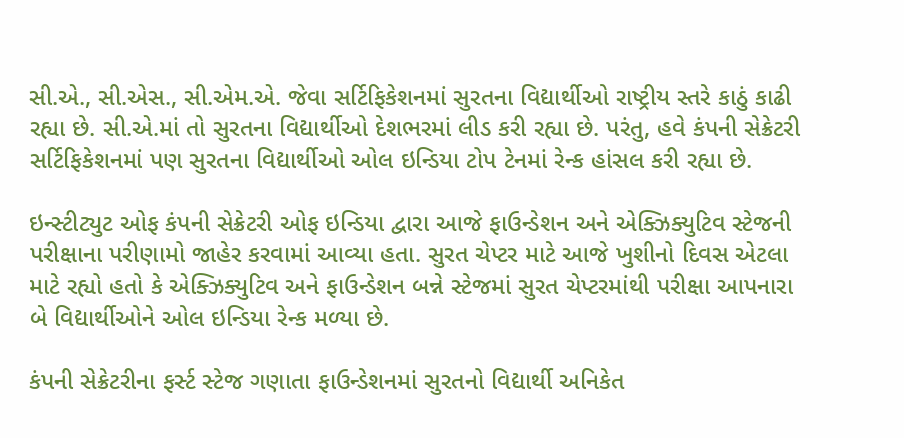સી.એ., સી.એસ., સી.એમ.એ. જેવા સર્ટિફિકેશનમાં સુરતના વિદ્યાર્થીઓ રાષ્ટ્રીય સ્તરે કાઠું કાઢી રહ્યા છે. સી.એ.માં તો સુરતના વિદ્યાર્થીઓ દેશભરમાં લીડ કરી રહ્યા છે. પરંતુ, હવે કંપની સેક્રેટરી સર્ટિફિકેશનમાં પણ સુરતના વિદ્યાર્થીઓ ઓલ ઇન્ડિયા ટોપ ટેનમાં રેન્ક હાંસલ કરી રહ્યા છે.

ઇન્સ્ટીટ્યુટ ઓફ કંપની સેક્રેટરી ઓફ ઇન્ડિયા દ્વારા આજે ફાઉન્ડેશન અને એક્ઝિક્યુટિવ સ્ટેજની પરીક્ષાના પરીણામો જાહેર કરવામાં આવ્યા હતા. સુરત ચેપ્ટર માટે આજે ખુશીનો દિવસ એટલા માટે રહ્યો હતો કે એક્ઝિક્યુટિવ અને ફાઉન્ડેશન બન્ને સ્ટેજમાં સુરત ચેપ્ટરમાંથી પરીક્ષા આપનારા બે વિદ્યાર્થીઓને ઓલ ઇન્ડિયા રેન્ક મળ્યા છે.

કંપની સેક્રેટરીના ફર્સ્ટ સ્ટેજ ગણાતા ફાઉન્ડેશનમાં સુરતનો વિદ્યાર્થી અનિકેત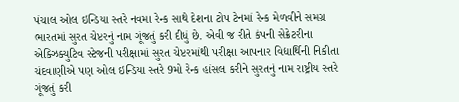પંચાલ ઓલ ઇન્ડિયા સ્તરે નવમા રેન્ક સાથે દેશના ટોપ ટેનમાં રેન્ક મેળવીને સમગ્ર ભારતમાં સુરત ચેપ્ટરનું નામ ગૂંજતું કરી દીધું છે. એવી જ રીતે કંપની સેક્રેટરીના એક્ઝિક્યુટિવ સ્ટેજની પરીક્ષામાં સુરત ચેપ્ટરમાંથી પરીક્ષા આપનાર વિદ્યાર્થિની નિકીતા ચંદવાણીએ પણ ઓલ ઇન્ડિયા સ્તરે 9મો રેન્ક હાંસલ કરીને સુરતનું નામ રાષ્ટ્રીય સ્તરે ગૂંજતું કરી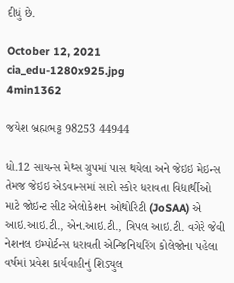દીધું છે.

October 12, 2021
cia_edu-1280x925.jpg
4min1362

જયેશ બ્રહ્મભટ્ટ 98253 44944

ધો.12 સાયન્સ મેથ્સ ગ્રુપમાં પાસ થયેલા અને જેઇઇ મેઇન્સ તેમજ જેઇઇ એડવાન્સમાં સારો સ્કોર ધરાવતા વિદ્યાર્થીઓ માટે જોઇન્ટ સીટ એલોકેશન ઓથોરિટી (JoSAA) એ આઇ.આઇ.ટી., એન.આઇ.ટી., ત્રિપલ આઇ.ટી. વગેરે જેવી નેશનલ ઇમ્પોર્ટન્સ ધરાવતી એન્જિનિયરિંગ કોલેજોના પહેલા વર્ષમાં પ્રવેશ કાર્યવાહીનું શિડ્યુલ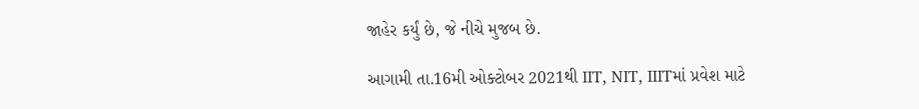જાહેર કર્યું છે, જે નીચે મુજબ છે.

આગામી તા.16મી ઓક્ટોબર 2021થી IIT, NIT, IIITમાં પ્રવેશ માટે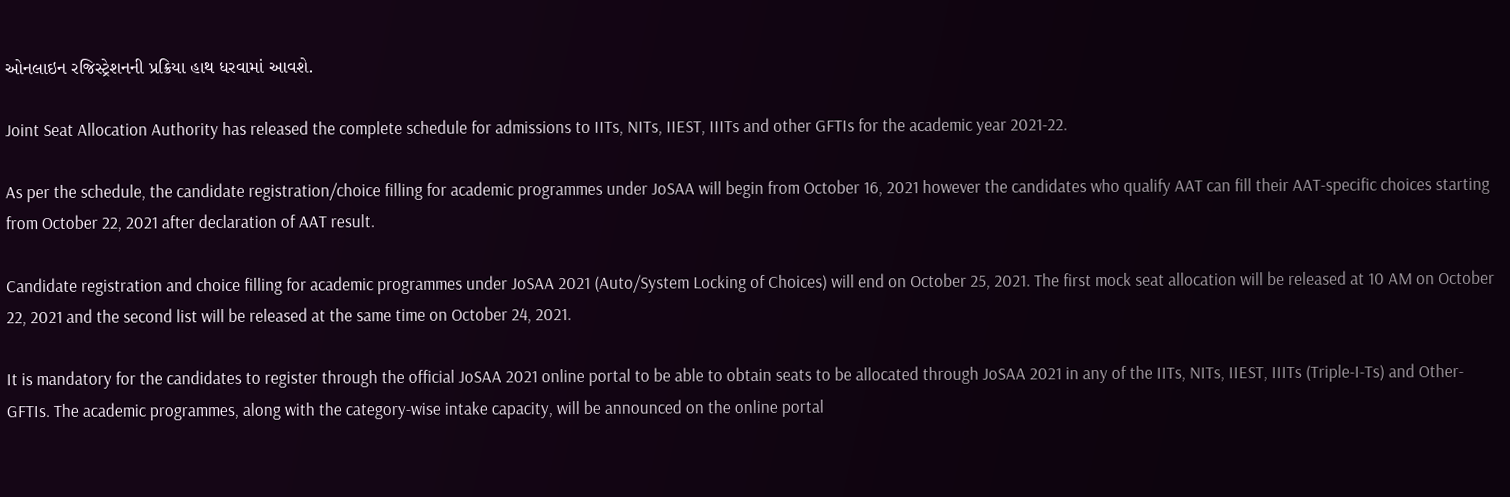ઓનલાઇન રજિસ્ટ્રેશનની પ્રક્રિયા હાથ ધરવામાં આવશે.

Joint Seat Allocation Authority has released the complete schedule for admissions to IITs, NITs, IIEST, IIITs and other GFTIs for the academic year 2021-22.

As per the schedule, the candidate registration/choice filling for academic programmes under JoSAA will begin from October 16, 2021 however the candidates who qualify AAT can fill their AAT-specific choices starting from October 22, 2021 after declaration of AAT result.

Candidate registration and choice filling for academic programmes under JoSAA 2021 (Auto/System Locking of Choices) will end on October 25, 2021. The first mock seat allocation will be released at 10 AM on October 22, 2021 and the second list will be released at the same time on October 24, 2021.

It is mandatory for the candidates to register through the official JoSAA 2021 online portal to be able to obtain seats to be allocated through JoSAA 2021 in any of the IITs, NITs, IIEST, IIITs (Triple-I-Ts) and Other-GFTIs. The academic programmes, along with the category-wise intake capacity, will be announced on the online portal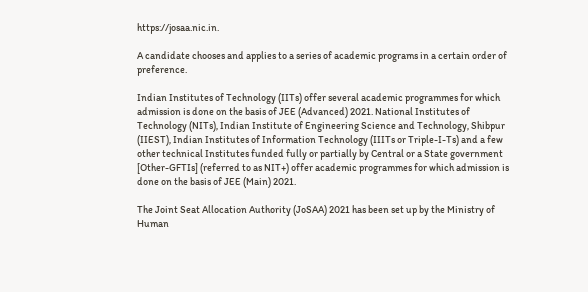https://josaa.nic.in.

A candidate chooses and applies to a series of academic programs in a certain order of preference.

Indian Institutes of Technology (IITs) offer several academic programmes for which admission is done on the basis of JEE (Advanced) 2021. National Institutes of Technology (NITs), Indian Institute of Engineering Science and Technology, Shibpur (IIEST), Indian Institutes of Information Technology (IIITs or Triple-I-Ts) and a few other technical Institutes funded fully or partially by Central or a State government [Other-GFTIs] (referred to as NIT+) offer academic programmes for which admission is done on the basis of JEE (Main) 2021.

The Joint Seat Allocation Authority (JoSAA) 2021 has been set up by the Ministry of Human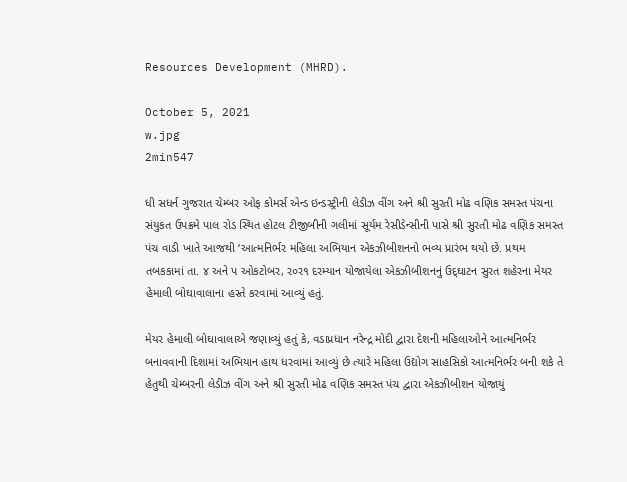Resources Development (MHRD).

October 5, 2021
w.jpg
2min547

ધી સધર્ન ગુજરાત ચેમ્બર ઓફ કોમર્સ એન્ડ ઇન્ડસ્ટ્રીની લેડીઝ વીંગ અને શ્રી સુરતી મોઢ વણિક સમસ્ત પંચના સંયુકત ઉપક્રમે પાલ રોડ સ્થિત હોટલ ટીજીબીની ગલીમાં સૂર્યમ રેસીડેન્સીની પાસે શ્રી સુરતી મોઢ વણિક સમસ્ત પંચ વાડી ખાતે આજથી ‘આત્મનિર્ભર મહિલા અભિયાન એકઝીબીશનનો ભવ્ય પ્રારંભ થયો છે. પ્રથમ તબકકામાં તા. ૪ અને પ ઓકટોબર, ર૦ર૧ દરમ્યાન યોજાયેલા એકઝીબીશનનું ઉદ્‌ઘાટન સુરત શહેરના મેયર હેમાલી બોઘાવાલાના હસ્તે કરવામાં આવ્યું હતું.

મેયર હેમાલી બોઘાવાલાએ જણાવ્યું હતું કે, વડાપ્રધાન નરેન્દ્ર મોદી દ્વારા દેશની મહિલાઓને આત્મનિર્ભર બનાવવાની દિશામાં અભિયાન હાથ ધરવામાં આવ્યું છે ત્યારે મહિલા ઉદ્યોગ સાહસિકો આત્મનિર્ભર બની શકે તે હેતુથી ચેમ્બરની લેડીઝ વીંગ અને શ્રી સુરતી મોઢ વણિક સમસ્ત પંચ દ્વારા એકઝીબીશન યોજાયું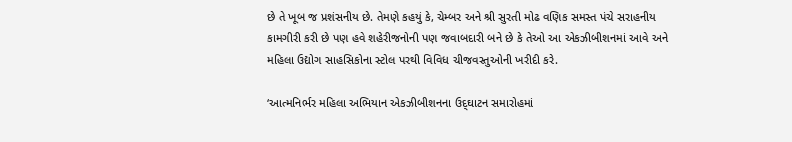છે તે ખૂબ જ પ્રશંસનીય છે. તેમણે કહયું કે, ચેમ્બર અને શ્રી સુરતી મોઢ વણિક સમસ્ત પંચે સરાહનીય કામગીરી કરી છે પણ હવે શહેરીજનોની પણ જવાબદારી બને છે કે તેઓ આ એકઝીબીશનમાં આવે અને મહિલા ઉદ્યોગ સાહસિકોના સ્ટોલ પરથી વિવિધ ચીજવસ્તુઓની ખરીદી કરે.

‘આત્મનિર્ભર મહિલા અભિયાન એકઝીબીશનના ઉદ્‌ઘાટન સમારોહમાં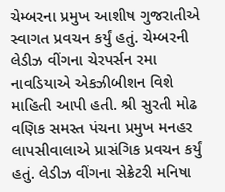ચેમ્બરના પ્રમુખ આશીષ ગુજરાતીએ સ્વાગત પ્રવચન કર્યું હતું. ચેમ્બરની લેડીઝ વીંગના ચેરપર્સન રમા નાવડિયાએ એકઝીબીશન વિશે માહિતી આપી હતી. શ્રી સુરતી મોઢ વણિક સમસ્ત પંચના પ્રમુખ મનહર લાપસીવાલાએ પ્રાસંગિક પ્રવચન કર્યું હતું. લેડીઝ વીંગના સેક્રેટરી મનિષા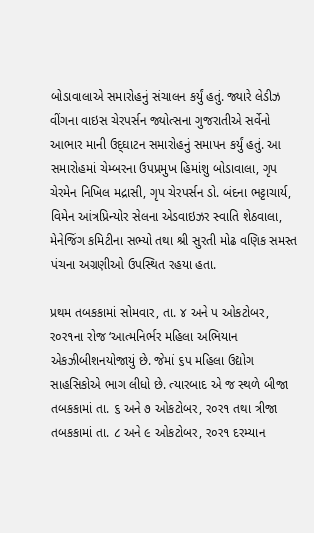બોડાવાલાએ સમારોહનું સંચાલન કર્યું હતું. જ્યારે લેડીઝ વીંગના વાઇસ ચેરપર્સન જ્યોત્સના ગુજરાતીએ સર્વેનો આભાર માની ઉદ્‌ઘાટન સમારોહનું સમાપન કર્યું હતું. આ સમારોહમાં ચેમ્બરના ઉપપ્રમુખ હિમાંશુ બોડાવાલા, ગૃપ ચેરમેન નિખિલ મદ્રાસી, ગૃપ ચેરપર્સન ડો. બંદના ભટ્ટાચાર્ય, વિમેન આંત્રપ્રિન્યોર સેલના એડવાઇઝર સ્વાતિ શેઠવાલા, મેનેજિંગ કમિટીના સભ્યો તથા શ્રી સુરતી મોઢ વણિક સમસ્ત પંચના અગ્રણીઓ ઉપસ્થિત રહયા હતા.

પ્રથમ તબકકામાં સોમવાર, તા. ૪ અને પ ઓકટોબર, ર૦ર૧ના રોજ ‘આત્મનિર્ભર મહિલા અભિયાન એકઝીબીશનયોજાયું છે. જેમાં ૬પ મહિલા ઉદ્યોગ સાહસિકોએ ભાગ લીધો છે. ત્યારબાદ એ જ સ્થળે બીજા તબકકામાં તા. ૬ અને ૭ ઓકટોબર, ર૦ર૧ તથા ત્રીજા તબકકામાં તા. ૮ અને ૯ ઓકટોબર, ર૦ર૧ દરમ્યાન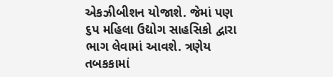એકઝીબીશન યોજાશે. જેમાં પણ ૬પ મહિલા ઉદ્યોગ સાહસિકો દ્વારા ભાગ લેવામાં આવશે. ત્રણેય તબકકામાં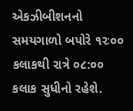એકઝીબીશનનો સમયગાળો બપોરે ૧રઃ૦૦ કલાકથી રાત્રે ૦૮:૦૦ કલાક સુધીનો રહેશે.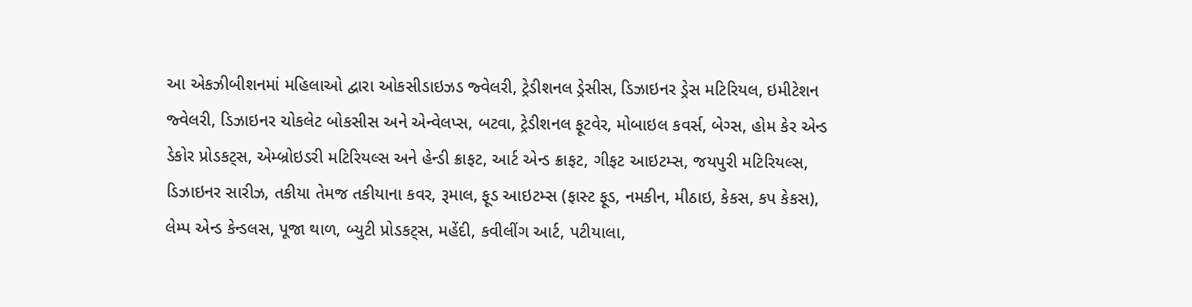આ એકઝીબીશનમાં મહિલાઓ દ્વારા ઓકસીડાઇઝડ જ્વેલરી, ટ્રેડીશનલ ડ્રેસીસ, ડિઝાઇનર ડ્રેસ મટિરિયલ, ઇમીટેશન જ્વેલરી, ડિઝાઇનર ચોકલેટ બોકસીસ અને એન્વેલપ્સ, બટવા, ટ્રેડીશનલ ફૂટવેર, મોબાઇલ કવર્સ, બેગ્સ, હોમ કેર એન્ડ ડેકોર પ્રોડકટ્‌સ, એમ્બ્રોઇડરી મટિરિયલ્સ અને હેન્ડી ક્રાફટ, આર્ટ એન્ડ ક્રાફટ, ગીફટ આઇટમ્સ, જયપુરી મટિરિયલ્સ, ડિઝાઇનર સારીઝ, તકીયા તેમજ તકીયાના કવર, રૂમાલ, ફૂડ આઇટમ્સ (ફાસ્ટ ફૂડ, નમકીન, મીઠાઇ, કેકસ, કપ કેકસ), લેમ્પ એન્ડ કેન્ડલસ, પૂજા થાળ, બ્યુટી પ્રોડકટ્‌સ, મહેંદી, કવીલીંગ આર્ટ, પટીયાલા,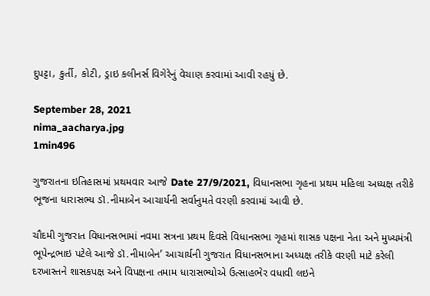દુપટ્ટા, કુર્તી, કોટી, ડ્રાઇ કલીનર્સ વિગેરેનું વેચાણ કરવામાં આવી રહયું છે.

September 28, 2021
nima_aacharya.jpg
1min496

ગુજરાતના ઇતિહાસમાં પ્રથમવાર આજે Date 27/9/2021, વિધાનસભા ગૃહના પ્રથમ મહિલા અધ્યક્ષ તરીકે ભૂજના ધારાસભ્ય ડૉ.નીમાબેન આચાર્યની સર્વાનુમતે વરણી કરવામાં આવી છે.

ચૌદમી ગુજરાત વિધાનસભામાં નવમા સત્રના પ્રથમ દિવસે વિધાનસભા ગૃહમાં શાસક પક્ષના નેતા અને મુખ્યમંત્રી ભૂપેન્દ્રભાઇ પટેલે આજે ડૉ.નીમાબેન’ આચાર્યની ગુજરાત વિધાનસભાના અધ્યક્ષ તરીકે વરણી માટે કરેલી દરખાસ્તને શાસકપક્ષ અને વિપક્ષના તમામ ધારાસભ્યોએ ઉત્સાહભેર વધાવી લઇને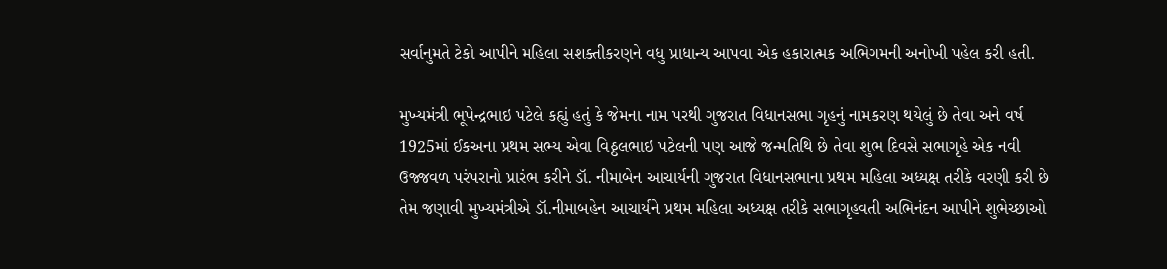સર્વાનુમતે ટેકો આપીને મહિલા સશક્તીકરણને વધુ પ્રાધાન્ય આપવા એક હકારાત્મક અભિગમની અનોખી પહેલ કરી હતી.

મુખ્યમંત્રી ભૂપેન્દ્રભાઇ પટેલે કહ્યું હતું કે જેમના નામ પરથી ગુજરાત વિધાનસભા ગૃહનું નામકરણ થયેલું છે તેવા અને વર્ષ 1925માં ઈકઅના પ્રથમ સભ્ય એવા વિઠ્ઠલભાઇ પટેલની પણ આજે જન્મતિથિ છે તેવા શુભ દિવસે સભાગૃહે એક નવી ઉજ્જવળ પરંપરાનો પ્રારંભ કરીને ડૉ. નીમાબેન આચાર્યની ગુજરાત વિધાનસભાના પ્રથમ મહિલા અધ્યક્ષ તરીકે વરણી કરી છે તેમ જણાવી મુખ્યમંત્રીએ ડૉ.નીમાબહેન આચાર્યને પ્રથમ મહિલા અધ્યક્ષ તરીકે સભાગૃહવતી અભિનંદન આપીને શુભેચ્છાઓ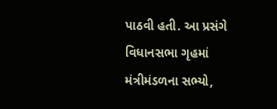પાઠવી હતી. આ પ્રસંગે વિધાનસભા ગૃહમાં મંત્રીમંડળના સભ્યો,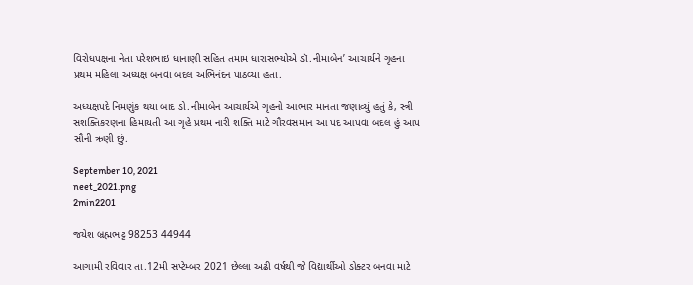વિરોધપક્ષના નેતા પરેશભાઇ ધાનાણી સહિત તમામ ધારાસભ્યોએ ડૉ.નીમાબેન’ આચાર્યને ગૃહના પ્રથમ મહિલા અધ્યક્ષ બનવા બદલ અભિનંદન પાઠવ્યા હતા.

અધ્યક્ષપદે નિમણુંક થયા બાદ ડો.નીમાબેન આચાર્યએ ગૃહનો આભાર માનતા જણાવ્યું હતું કે, સ્ત્રી સશક્તિકરણના હિમાયતી આ ગૃહે પ્રથમ નારી શક્તિ માટે ગૌરવસમાન આ પદ આપવા બદલ હું આપ સૌની ઋણી છું.

September 10, 2021
neet_2021.png
2min2201

જયેશ બ્રહ્મભટ્ટ 98253 44944

આગામી રવિવાર તા.12મી સપ્ટેમ્બર 2021 છેલ્લા અઢી વર્ષથી જે વિદ્યાર્થીઓ ડોક્ટર બનવા માટે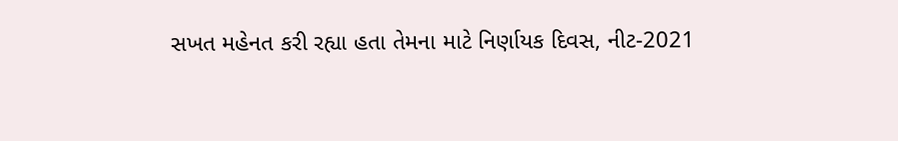સખત મહેનત કરી રહ્યા હતા તેમના માટે નિર્ણાયક દિવસ, નીટ-2021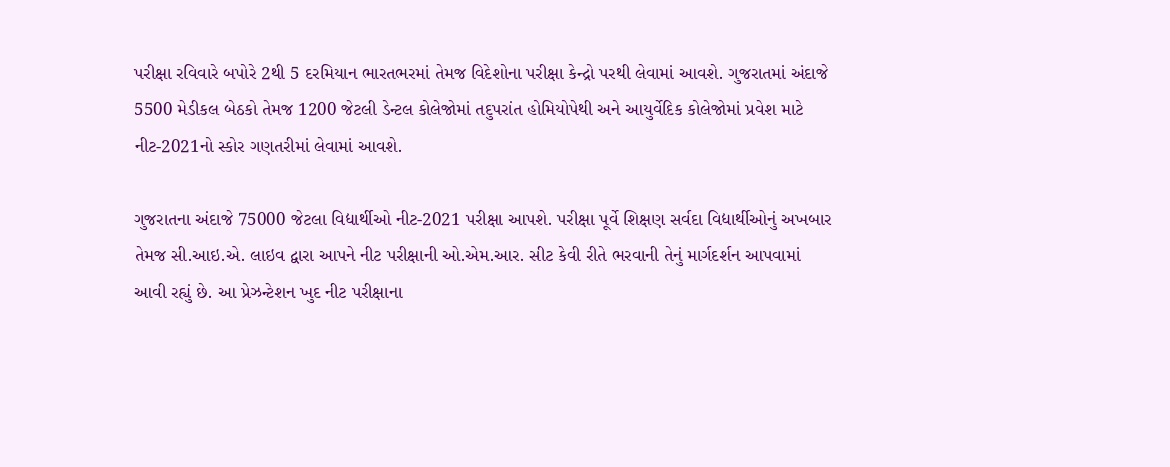પરીક્ષા રવિવારે બપોરે 2થી 5 દરમિયાન ભારતભરમાં તેમજ વિદેશોના પરીક્ષા કેન્દ્રો પરથી લેવામાં આવશે. ગુજરાતમાં અંદાજે 5500 મેડીકલ બેઠકો તેમજ 1200 જેટલી ડેન્ટલ કોલેજોમાં તદુપરાંત હોમિયોપેથી અને આયુર્વેદિક કોલેજોમાં પ્રવેશ માટે નીટ-2021નો સ્કોર ગણતરીમાં લેવામાં આવશે.

ગુજરાતના અંદાજે 75000 જેટલા વિદ્યાર્થીઓ નીટ-2021 પરીક્ષા આપશે. પરીક્ષા પૂર્વે શિક્ષણ સર્વદા વિદ્યાર્થીઓનું અખબાર તેમજ સી.આઇ.એ. લાઇવ દ્વારા આપને નીટ પરીક્ષાની ઓ.એમ.આર. સીટ કેવી રીતે ભરવાની તેનું માર્ગદર્શન આપવામાં આવી રહ્યું છે. આ પ્રેઝન્ટેશન ખુદ નીટ પરીક્ષાના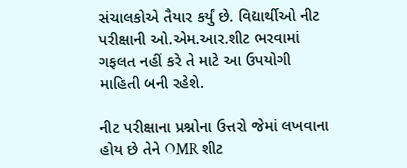સંચાલકોએ તૈયાર કર્યું છે. વિદ્યાર્થીઓ નીટ પરીક્ષાની ઓ.એમ.આર.શીટ ભરવામાં ગફલત નહીં કરે તે માટે આ ઉપયોગી માહિતી બની રહેશે.

નીટ પરીક્ષાના પ્રશ્નોના ઉત્તરો જેમાં લખવાના હોય છે તેને OMR શીટ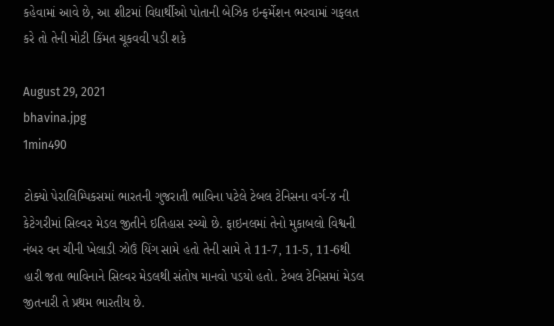કહેવામાં આવે છે, આ શીટમાં વિદ્યાર્થીઓ પોતાની બેઝિક ઇન્ફર્મેશન ભરવામાં ગફલત કરે તો તેની મોટી કિંમત ચૂકવવી પડી શકે

August 29, 2021
bhavina.jpg
1min490

ટોક્યો પેરાલિમ્પિકસમાં ભારતની ગુજરાતી ભાવિના પટેલે ટેબલ ટેનિસના વર્ગ-૪ ની કેટેગરીમાં સિલ્વર મેડલ જીતીને ઇતિહાસ રચ્યો છે. ફાઇનલમાં તેનો મુકાબલો વિશ્વની નંબર વન ચીની ખેલાડી ઝોઉં યિંગ સામે હતો તેની સામે તે 11-7, 11-5, 11-6થી હારી જતા ભાવિનાને સિલ્વર મેડલથી સંતોષ માનવો પડયો હતો. ટેબલ ટેનિસમાં મેડલ જીતનારી તે પ્રથમ ભારતીય છે.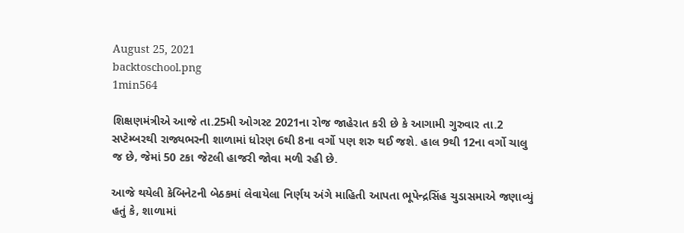August 25, 2021
backtoschool.png
1min564

શિક્ષણમંત્રીએ આજે તા.25મી ઓગસ્ટ 2021ના રોજ જાહેરાત કરી છે કે આગામી ગુરુવાર તા.2 સપ્ટેમ્બરથી રાજ્યભરની શાળામાં ધોરણ 6થી 8ના વર્ગો પણ શરુ થઈ જશે. હાલ 9થી 12ના વર્ગો ચાલુ જ છે, જેમાં 50 ટકા જેટલી હાજરી જોવા મળી રહી છે.

આજે થયેલી કેબિનેટની બેઠકમાં લેવાયેલા નિર્ણય અંગે માહિતી આપતા ભૂપેન્દ્રસિંહ ચુડાસમાએ જણાવ્યું હતું કે, શાળામાં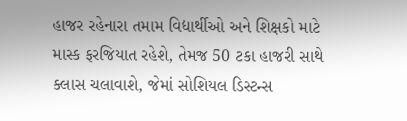હાજર રહેનારા તમામ વિદ્યાર્થીઓ અને શિક્ષકો માટે માસ્ક ફરજિયાત રહેશે, તેમજ 50 ટકા હાજરી સાથે ક્લાસ ચલાવાશે, જેમાં સોશિયલ ડિસ્ટન્સ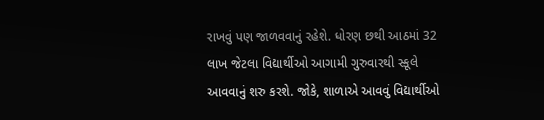રાખવું પણ જાળવવાનું રહેશે. ધોરણ છથી આઠમાં 32 લાખ જેટલા વિદ્યાર્થીઓ આગામી ગુરુવારથી સ્કૂલે આવવાનું શરુ કરશે. જોકે, શાળાએ આવવું વિદ્યાર્થીઓ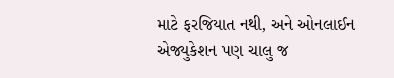માટે ફરજિયાત નથી, અને ઓનલાઈન એજ્યુકેશન પણ ચાલુ જ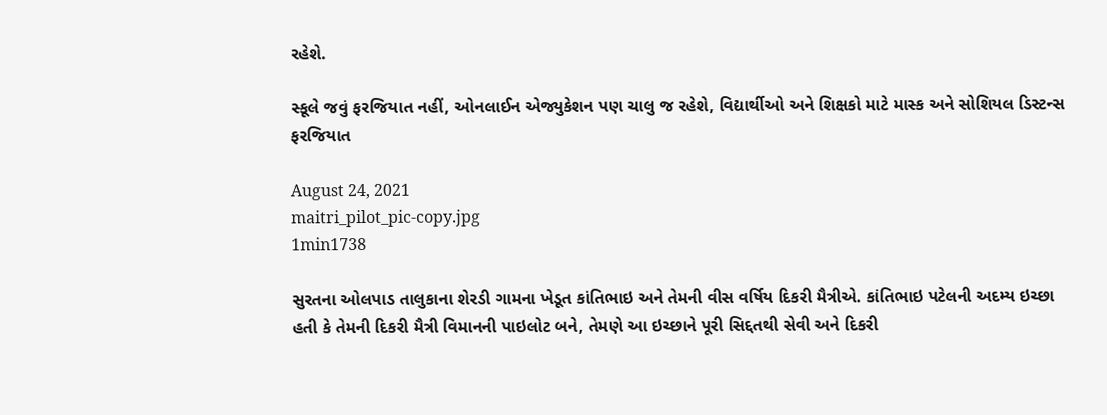રહેશે.

સ્કૂલે જવું ફરજિયાત નહીં, ઓનલાઈન એજ્યુકેશન પણ ચાલુ જ રહેશે, વિદ્યાર્થીઓ અને શિક્ષકો માટે માસ્ક અને સોશિયલ ડિસ્ટન્સ ફરજિયાત

August 24, 2021
maitri_pilot_pic-copy.jpg
1min1738

સુરતના ઓલપાડ તાલુકાના શેરડી ગામના ખેડૂત કાંતિભાઇ અને તેમની વીસ વર્ષિય દિકરી મૈત્રીએ. કાંતિભાઇ પટેલની અદમ્ય ઇચ્છા હતી કે તેમની દિકરી મૈત્રી વિમાનની પાઇલોટ બને, તેમણે આ ઇચ્છાને પૂરી સિદ્દતથી સેવી અને દિકરી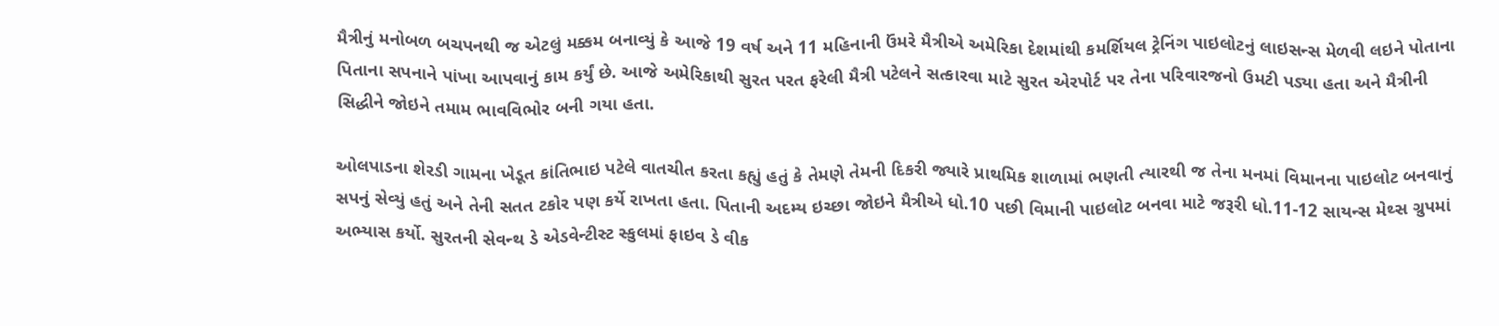મૈત્રીનું મનોબળ બચપનથી જ એટલું મક્કમ બનાવ્યું કે આજે 19 વર્ષ અને 11 મહિનાની ઉંમરે મૈત્રીએ અમેરિકા દેશમાંથી કમર્શિયલ ટ્રેનિંગ પાઇલોટનું લાઇસન્સ મેળવી લઇને પોતાના પિતાના સપનાને પાંખા આપવાનું કામ કર્યું છે. આજે અમેરિકાથી સુરત પરત ફરેલી મૈત્રી પટેલને સત્કારવા માટે સુરત એરપોર્ટ પર તેના પરિવારજનો ઉમટી પડ્યા હતા અને મૈત્રીની સિદ્ધીને જોઇને તમામ ભાવવિભોર બની ગયા હતા.

ઓલપાડના શેરડી ગામના ખેડૂત કાંતિભાઇ પટેલે વાતચીત કરતા કહ્યું હતું કે તેમણે તેમની દિકરી જ્યારે પ્રાથમિક શાળામાં ભણતી ત્યારથી જ તેના મનમાં વિમાનના પાઇલોટ બનવાનું સપનું સેવ્યું હતું અને તેની સતત ટકોર પણ કર્યે રાખતા હતા. પિતાની અદમ્ય ઇચ્છા જોઇને મૈત્રીએ ધો.10 પછી વિમાની પાઇલોટ બનવા માટે જરૂરી ધો.11-12 સાયન્સ મેથ્સ ગ્રુપમાં અભ્યાસ કર્યો. સુરતની સેવન્થ ડે એડવેન્ટીસ્ટ સ્કુલમાં ફાઇવ ડે વીક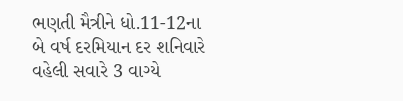ભણતી મૈત્રીને ધો.11-12ના બે વર્ષ દરમિયાન દર શનિવારે વહેલી સવારે 3 વાગ્યે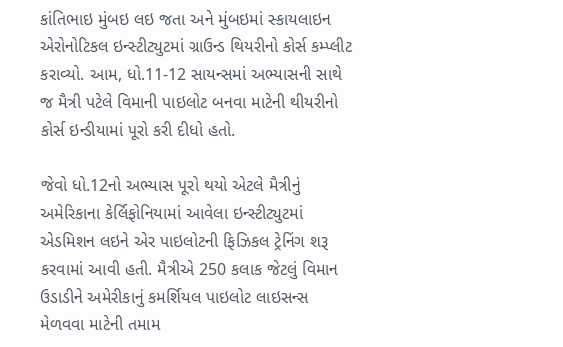કાંતિભાઇ મુંબઇ લઇ જતા અને મુંબઇમાં સ્કાયલાઇન એરોનોટિકલ ઇન્સ્ટીટ્યુટમાં ગ્રાઉન્ડ થિયરીનો કોર્સ કમ્પ્લીટ કરાવ્યો. આમ, ધો.11-12 સાયન્સમાં અભ્યાસની સાથે જ મૈત્રી પટેલે વિમાની પાઇલોટ બનવા માટેની થીયરીનો કોર્સ ઇન્ડીયામાં પૂરો કરી દીધો હતો.

જેવો ધો.12નો અભ્યાસ પૂરો થયો એટલે મૈત્રીનું અમેરિકાના કેર્લિફોનિયામાં આવેલા ઇન્સ્ટીટ્યુટમાં એડમિશન લઇને એર પાઇલોટની ફિઝિકલ ટ્રેનિંગ શરૂ કરવામાં આવી હતી. મૈત્રીએ 250 કલાક જેટલું વિમાન ઉડાડીને અમેરીકાનું કમર્શિયલ પાઇલોટ લાઇસન્સ મેળવવા માટેની તમામ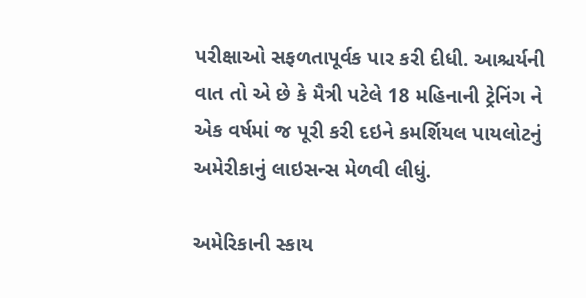પરીક્ષાઓ સફળતાપૂર્વક પાર કરી દીધી. આશ્ચર્યની વાત તો એ છે કે મૈત્રી પટેલે 18 મહિનાની ટ્રેનિંગ ને એક વર્ષમાં જ પૂરી કરી દઇને કમર્શિયલ પાયલોટનું અમેરીકાનું લાઇસન્સ મેળવી લીધું.

અમેરિકાની સ્કાય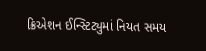ક્રિએશન ઈન્સ્ટિટ્યુમાં નિયત સમય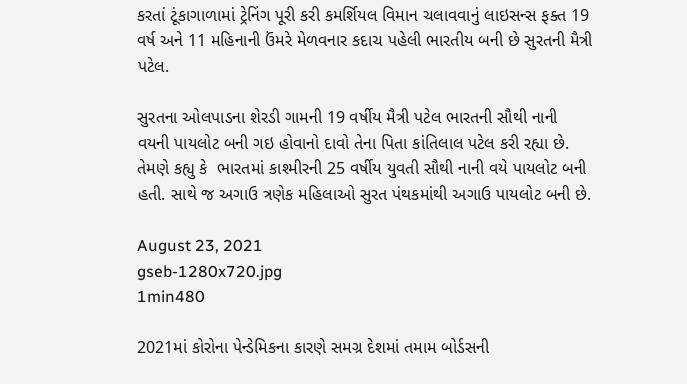કરતાં ટૂંકાગાળામાં ટ્રેનિંગ પૂરી કરી કમર્શિયલ વિમાન ચલાવવાનું લાઇસન્સ ફક્ત 19 વર્ષ અને 11 મહિનાની ઉંમરે મેળવનાર કદાચ પહેલી ભારતીય બની છે સુરતની મૈત્રી પટેલ.

સુરતના ઓલપાડના શેરડી ગામની 19 વર્ષીય મૈત્રી પટેલ ભારતની સૌથી નાની વયની પાયલોટ બની ગઇ હોવાનો દાવો તેના પિતા કાંતિલાલ પટેલ કરી રહ્યા છે. તેમણે કહ્યુ કે  ભારતમાં કાશ્મીરની 25 વર્ષીય યુવતી સૌથી નાની વયે પાયલોટ બની હતી. સાથે જ અગાઉ ત્રણેક મહિલાઓ સુરત પંથકમાંથી અગાઉ પાયલોટ બની છે.

August 23, 2021
gseb-1280x720.jpg
1min480

2021માં કોરોના પેન્ડેમિકના કારણે સમગ્ર દેશમાં તમામ બોર્ડસની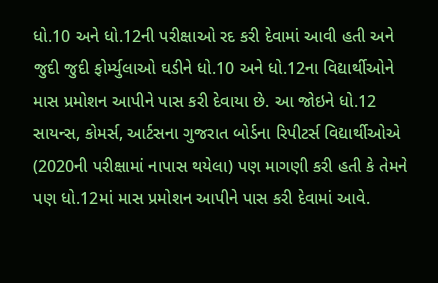ધો.10 અને ધો.12ની પરીક્ષાઓ રદ કરી દેવામાં આવી હતી અને જુદી જુદી ફોર્મ્યુલાઓ ઘડીને ધો.10 અને ધો.12ના વિદ્યાર્થીઓને માસ પ્રમોશન આપીને પાસ કરી દેવાયા છે. આ જોઇને ધો.12 સાયન્સ, કોમર્સ, આર્ટસના ગુજરાત બોર્ડના રિપીટર્સ વિદ્યાર્થીઓએ (2020ની પરીક્ષામાં નાપાસ થયેલા) પણ માગણી કરી હતી કે તેમને પણ ધો.12માં માસ પ્રમોશન આપીને પાસ કરી દેવામાં આવે.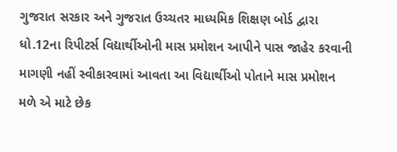ગુજરાત સરકાર અને ગુજરાત ઉચ્ચતર માધ્યમિક શિક્ષણ બોર્ડ દ્વારા ધો.12ના રિપીટર્સ વિદ્યાર્થીઓની માસ પ્રમોશન આપીને પાસ જાહેર કરવાની માગણી નહીં સ્વીકારવામાં આવતા આ વિદ્યાર્થીઓ પોતાને માસ પ્રમોશન મળે એ માટે છેક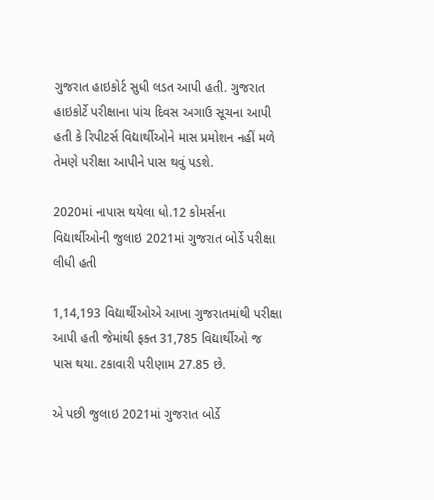ગુજરાત હાઇકોર્ટ સુધી લડત આપી હતી. ગુજરાત હાઇકોર્ટે પરીક્ષાના પાંચ દિવસ અગાઉ સૂચના આપી હતી કે રિપીટર્સ વિદ્યાર્થીઓને માસ પ્રમોશન નહીં મળે તેમણે પરીક્ષા આપીને પાસ થવું પડશે.

2020માં નાપાસ થયેલા ધો.12 કોમર્સના વિદ્યાર્થીઓની જુલાઇ 2021માં ગુજરાત બોર્ડે પરીક્ષા લીધી હતી

1,14,193 વિદ્યાર્થીઓએ આખા ગુજરાતમાંથી પરીક્ષા આપી હતી જેમાંથી ફક્ત 31,785 વિદ્યાર્થીઓ જ પાસ થયા. ટકાવારી પરીણામ 27.85 છે.

એ પછી જુલાઇ 2021માં ગુજરાત બોર્ડે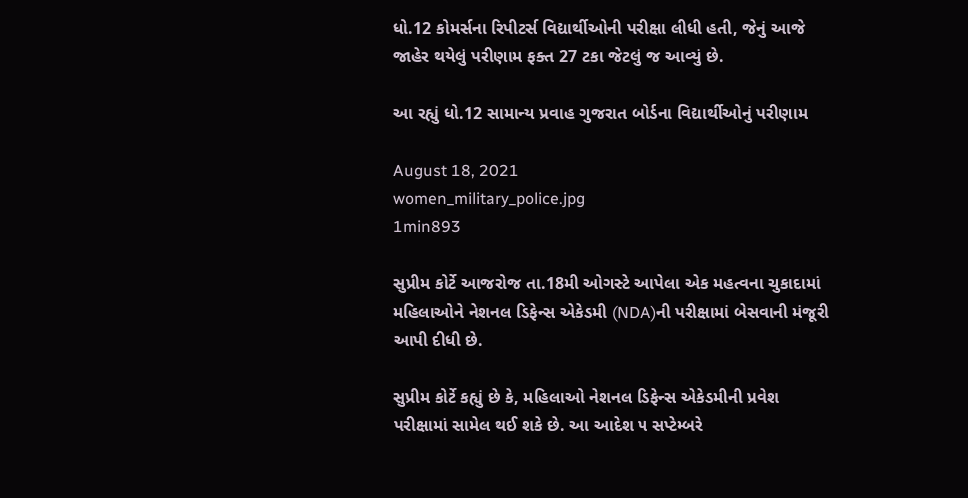ધો.12 કોમર્સના રિપીટર્સ વિદ્યાર્થીઓની પરીક્ષા લીધી હતી, જેનું આજે જાહેર થયેલું પરીણામ ફક્ત 27 ટકા જેટલું જ આવ્યું છે.

આ રહ્યું ધો.12 સામાન્ય પ્રવાહ ગુજરાત બોર્ડના વિદ્યાર્થીઓનું પરીણામ

August 18, 2021
women_military_police.jpg
1min893

સુપ્રીમ કોર્ટે આજરોજ તા.18મી ઓગસ્ટે આપેલા એક મહત્વના ચુકાદામાં મહિલાઓને નેશનલ ડિફેન્સ એકેડમી (NDA)ની પરીક્ષામાં બેસવાની મંજૂરી આપી દીધી છે.

સુપ્રીમ કોર્ટે કહ્યું છે કે, મહિલાઓ નેશનલ ડિફેન્સ એકેડમીની પ્રવેશ પરીક્ષામાં સામેલ થઈ શકે છે. આ આદેશ ૫ સપ્ટેમ્બરે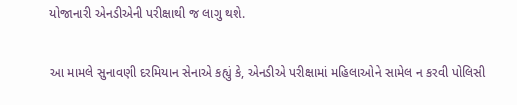યોજાનારી એનડીએની પરીક્ષાથી જ લાગુ થશે.

આ મામલે સુનાવણી દરમિયાન સેનાએ કહ્યું કે, એનડીએ પરીક્ષામાં મહિલાઓને સામેલ ન કરવી પોલિસી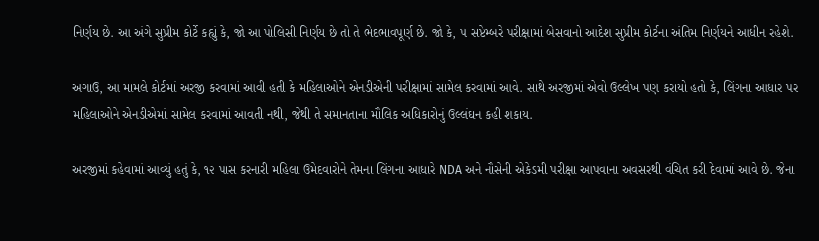નિર્ણય છે. આ અંગે સુપ્રીમ કોર્ટે કહ્યું કે, જો આ પોલિસી નિર્ણય છે તો તે ભેદભાવપૂર્ણ છે. જો કે, ૫ સપ્ટેમ્બરે પરીક્ષામાં બેસવાનો આદેશ સુપ્રીમ કોર્ટના અંતિમ નિર્ણયને આધીન રહેશે.

અગાઉ, આ મામલે કોર્ટમાં અરજી કરવામાં આવી હતી કે મહિલાઓને એનડીએની પરીક્ષામાં સામેલ કરવામાં આવે. સાથે અરજીમાં એવો ઉલ્લેખ પણ કરાયો હતો કે, લિંગના આધાર પર મહિલાઓને એનડીએમાં સામેલ કરવામાં આવતી નથી, જેથી તે સમાનતાના મૌલિક અધિકારોનું ઉલ્લંઘન કહી શકાય.

અરજીમાં કહેવામાં આવ્યું હતું કે, ૧૨ પાસ કરનારી મહિલા ઉમેદવારોને તેમના લિંગના આધારે NDA અને નૌસેની એકેડમી પરીક્ષા આપવાના અવસરથી વંચિત કરી દેવામાં આવે છે. જેના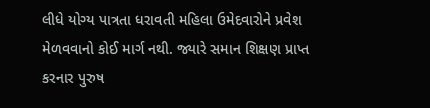લીધે યોગ્ય પાત્રતા ધરાવતી મહિલા ઉમેદવારોને પ્રવેશ મેળવવાનો કોઈ માર્ગ નથી. જ્યારે સમાન શિક્ષણ પ્રાપ્ત કરનાર પુરુષ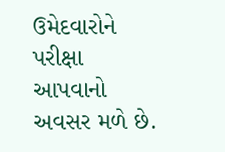ઉમેદવારોને પરીક્ષા આપવાનો અવસર મળે છે.